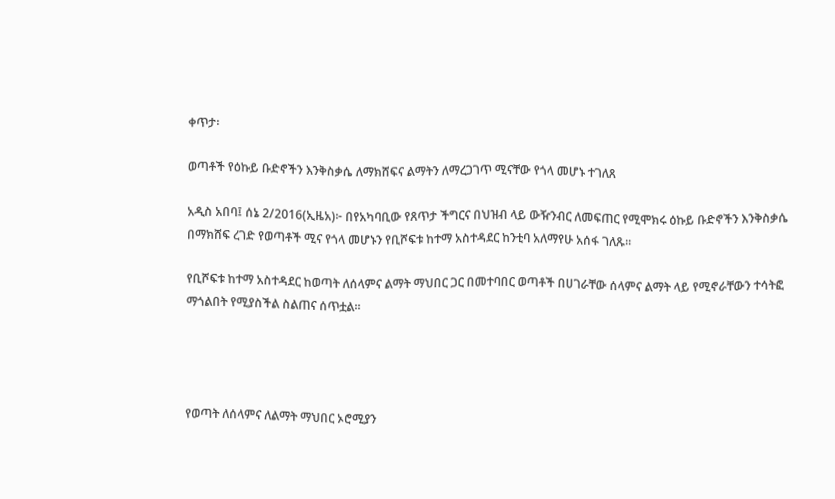ቀጥታ፡

ወጣቶች የዕኩይ ቡድኖችን እንቅስቃሴ ለማክሸፍና ልማትን ለማረጋገጥ ሚናቸው የጎላ መሆኑ ተገለጸ

አዲስ አበባ፤ ሰኔ 2/2016(ኢዜአ)፦ በየአካባቢው የጸጥታ ችግርና በህዝብ ላይ ውዥንብር ለመፍጠር የሚሞክሩ ዕኩይ ቡድኖችን እንቅስቃሴ በማክሸፍ ረገድ የወጣቶች ሚና የጎላ መሆኑን የቢሾፍቱ ከተማ አስተዳደር ከንቲባ አለማየሁ አሰፋ ገለጹ፡፡

የቢሾፍቱ ከተማ አስተዳደር ከወጣት ለሰላምና ልማት ማህበር ጋር በመተባበር ወጣቶች በሀገራቸው ሰላምና ልማት ላይ የሚኖራቸውን ተሳትፎ ማጎልበት የሚያስችል ስልጠና ሰጥቷል፡፡




የወጣት ለሰላምና ለልማት ማህበር ኦሮሚያን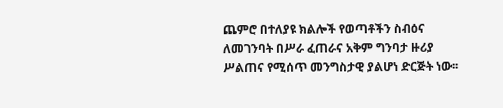ጨምሮ በተለያዩ ክልሎች የወጣቶችን ስብዕና ለመገንባት በሥራ ፈጠራና አቅም ግንባታ ዙሪያ ሥልጠና የሚሰጥ መንግስታዊ ያልሆነ ድርጅት ነው፡፡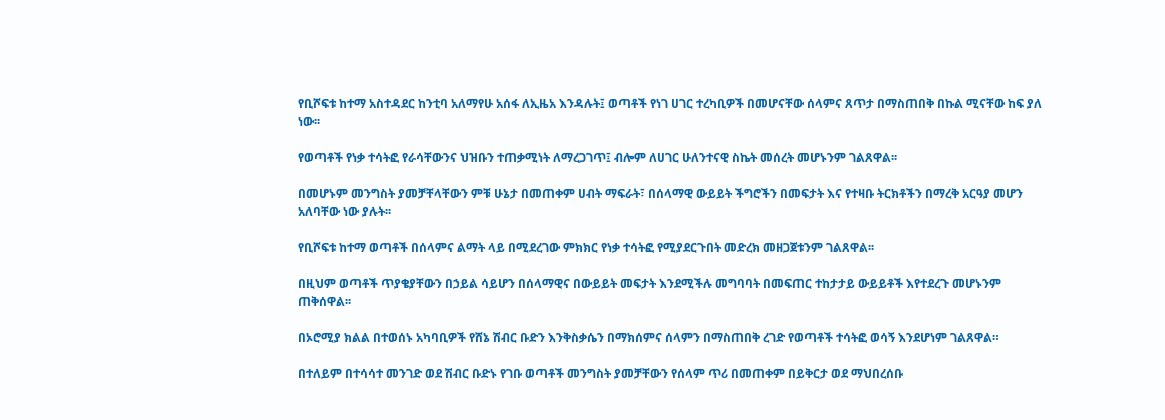የቢሾፍቱ ከተማ አስተዳደር ከንቲባ አለማየሁ አሰፋ ለኢዜአ እንዳሉት፤ ወጣቶች የነገ ሀገር ተረካቢዎች በመሆናቸው ሰላምና ጸጥታ በማስጠበቅ በኩል ሚናቸው ከፍ ያለ ነው፡፡

የወጣቶች የነቃ ተሳትፎ የራሳቸውንና ህዝቡን ተጠቃሚነት ለማረጋገጥ፤ ብሎም ለሀገር ሁለንተናዊ ስኬት መሰረት መሆኑንም ገልጸዋል፡፡

በመሆኑም መንግስት ያመቻቸላቸውን ምቹ ሁኔታ በመጠቀም ሀብት ማፍራት፣ በሰላማዊ ውይይት ችግሮችን በመፍታት እና የተዛቡ ትርክቶችን በማረቅ አርዓያ መሆን አለባቸው ነው ያሉት፡፡

የቢሾፍቱ ከተማ ወጣቶች በሰላምና ልማት ላይ በሚደረገው ምክክር የነቃ ተሳትፎ የሚያደርጉበት መድረክ መዘጋጀቱንም ገልጸዋል፡፡

በዚህም ወጣቶች ጥያቄያቸውን በኃይል ሳይሆን በሰላማዊና በውይይት መፍታት እንደሚችሉ መግባባት በመፍጠር ተከታታይ ውይይቶች እየተደረጉ መሆኑንም ጠቅሰዋል፡፡

በኦሮሚያ ክልል በተወሰኑ አካባቢዎች የሸኔ ሽብር ቡድን እንቅስቃሴን በማክሰምና ሰላምን በማስጠበቅ ረገድ የወጣቶች ተሳትፎ ወሳኝ እንደሆነም ገልጸዋል።

በተለይም በተሳሳተ መንገድ ወደ ሽብር ቡድኑ የገቡ ወጣቶች መንግስት ያመቻቸውን የሰላም ጥሪ በመጠቀም በይቅርታ ወደ ማህበረሰቡ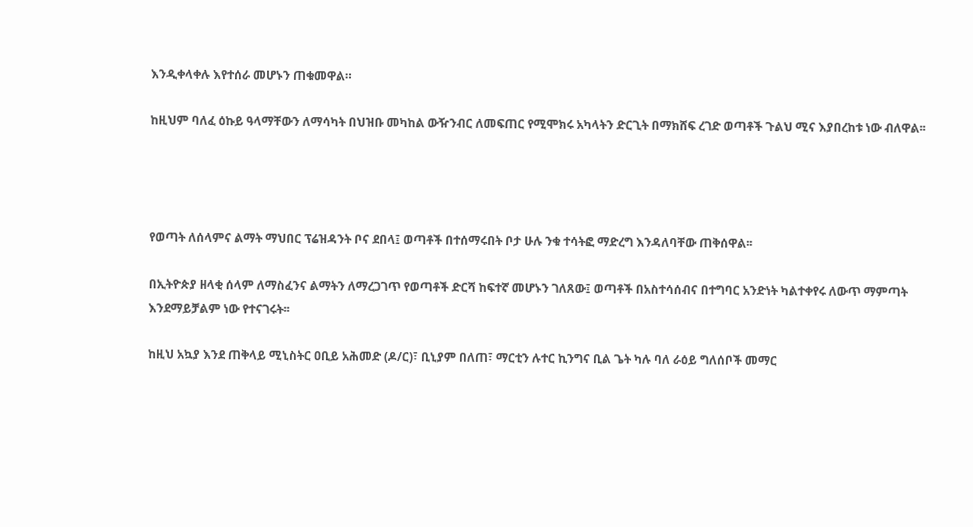እንዲቀላቀሉ እየተሰራ መሆኑን ጠቁመዋል።

ከዚህም ባለፈ ዕኩይ ዓላማቸውን ለማሳካት በህዝቡ መካከል ውዥንብር ለመፍጠር የሚሞክሩ አካላትን ድርጊት በማክሸፍ ረገድ ወጣቶች ጉልህ ሚና እያበረከቱ ነው ብለዋል፡፡




የወጣት ለሰላምና ልማት ማህበር ፕሬዝዳንት ቦና ደበላ፤ ወጣቶች በተሰማሩበት ቦታ ሁሉ ንቁ ተሳትፎ ማድረግ እንዳለባቸው ጠቅሰዋል፡፡

በኢትዮጵያ ዘላቂ ሰላም ለማስፈንና ልማትን ለማረጋገጥ የወጣቶች ድርሻ ከፍተኛ መሆኑን ገለጸው፤ ወጣቶች በአስተሳሰብና በተግባር አንድነት ካልተቀየሩ ለውጥ ማምጣት እንደማይቻልም ነው የተናገሩት፡፡

ከዚህ አኳያ እንደ ጠቅላይ ሚኒስትር ዐቢይ አሕመድ (ዶ/ር)፣ ቢኒያም በለጠ፣ ማርቲን ሉተር ኪንግና ቢል ጌት ካሉ ባለ ራዕይ ግለሰቦች መማር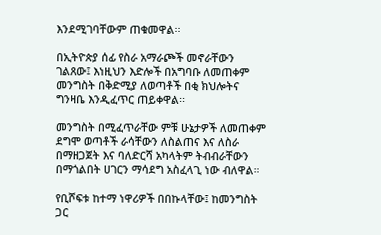እንደሚገባቸውም ጠቁመዋል፡፡

በኢትዮጵያ ሰፊ የስራ አማራጮች መኖራቸውን ገልጸው፤ እነዚህን እድሎች በአግባቡ ለመጠቀም መንግስት በቅድሚያ ለወጣቶች በቂ ክህሎትና ግንዛቤ እንዲፈጥር ጠይቀዋል፡፡

መንግስት በሚፈጥራቸው ምቹ ሁኔታዎች ለመጠቀም ደግሞ ወጣቶች ራሳቸውን ለስልጠና እና ለስራ በማዘጋጀት እና ባለድርሻ አካላትም ትብብራቸውን በማጎልበት ሀገርን ማሳደግ አስፈላጊ ነው ብለዋል።

የቢሾፍቱ ከተማ ነዋሪዎች በበኩላቸው፤ ከመንግስት ጋር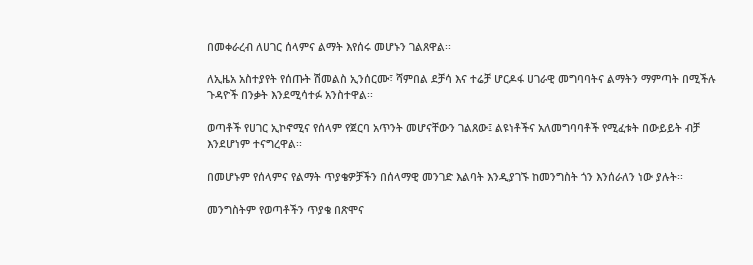በመቀራረብ ለሀገር ሰላምና ልማት እየሰሩ መሆኑን ገልጸዋል፡፡

ለኢዜአ አስተያየት የሰጡት ሽመልስ ኢንሰርሙ፣ ሻምበል ደቻሳ እና ተሬቻ ሆርዶፋ ሀገራዊ መግባባትና ልማትን ማምጣት በሚችሉ ጉዳዮች በንቃት እንደሚሳተፉ አንስተዋል፡፡

ወጣቶች የሀገር ኢኮኖሚና የሰላም የጀርባ አጥንት መሆናቸውን ገልጸው፤ ልዩነቶችና አለመግባባቶች የሚፈቱት በውይይት ብቻ እንደሆነም ተናግረዋል፡፡

በመሆኑም የሰላምና የልማት ጥያቄዎቻችን በሰላማዊ መንገድ እልባት እንዲያገኙ ከመንግስት ጎን እንሰራለን ነው ያሉት፡፡

መንግስትም የወጣቶችን ጥያቄ በጽሞና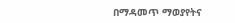በማዳመጥ ማወያየትና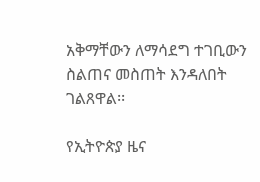አቅማቸውን ለማሳደግ ተገቢውን ስልጠና መስጠት እንዳለበት ገልጸዋል፡፡

የኢትዮጵያ ዜና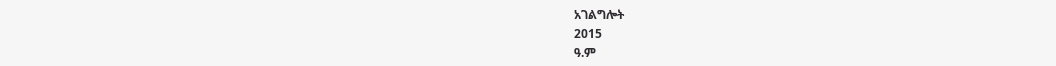አገልግሎት
2015
ዓ.ም